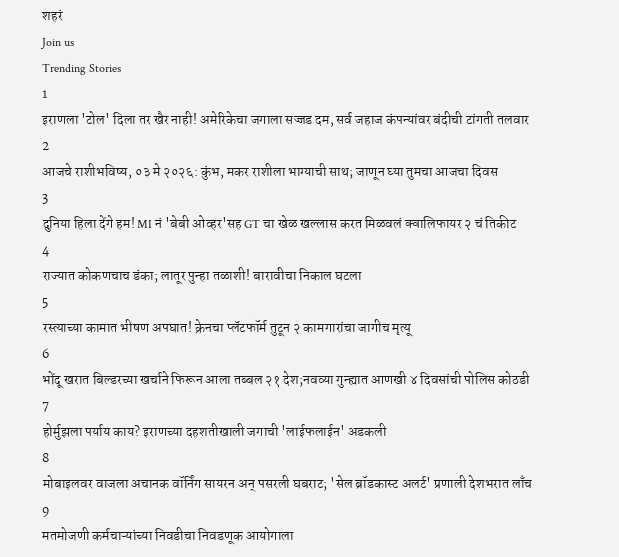शहरं
Join us
Trending Stories
1
इराणला 'टोल' दिला तर खैर नाही! अमेरिकेचा जगाला सज्जड दम, सर्व जहाज कंपन्यांवर बंदीची टांगती तलवार
2
आजचे राशीभविष्य, ०३ मे २०२६: कुंभ, मकर राशीला भाग्याची साथ; जाणून घ्या तुमचा आजचा दिवस
3
दुनिया हिला देंगे हम! MI नं 'बेबी ओव्हर'सह GT चा खेळ खल्लास करत मिळवलं क्वालिफायर २ चं तिकीट
4
राज्यात कोकणचाच डंका; लातूर पुन्हा तळाशी! बारावीचा निकाल घटला
5
रस्त्याच्या कामात भीषण अपघात! क्रेनचा प्लॅटफॉर्म तुटून २ कामगारांचा जागीच मृत्यू
6
भोंदू खरात बिल्डरच्या खर्चाने फिरून आला तब्बल २१ देश;नवव्या गुन्ह्यात आणखी ४ दिवसांची पोलिस कोठडी
7
होर्मुझला पर्याय काय? इराणच्या दहशतीखाली जगाची 'लाईफलाईन' अडकली
8
मोबाइलवर वाजला अचानक वॉर्निंग सायरन अन् पसरली घबराट; 'सेल ब्रॉडकास्ट अलर्ट' प्रणाली देशभरात लाँच
9
मतमोजणी कर्मचाऱ्यांच्या निवडीचा निवडणूक आयोगाला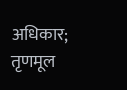अधिकार; तृणमूल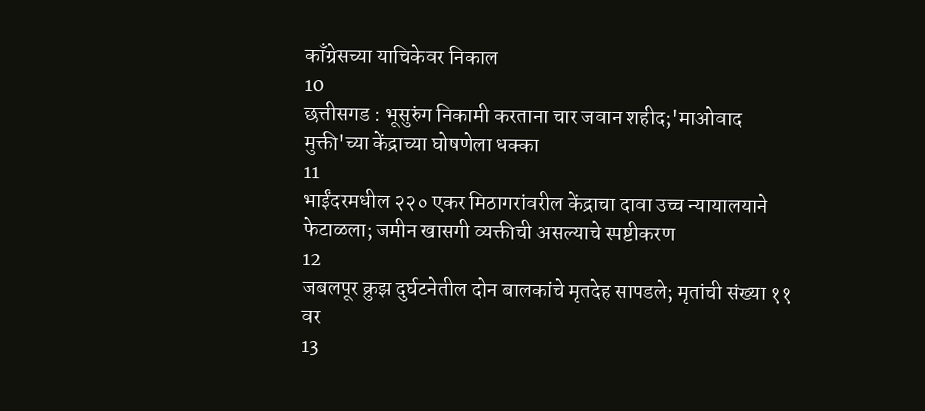काँग्रेसच्या याचिकेवर निकाल
10
छत्तीसगड : भूसुरुंग निकामी करताना चार जवान शहीद;'माओवाद मुक्ती'च्या केंद्राच्या घोषणेला धक्का
11
भाईंदरमधील २२० एकर मिठागरांवरील केंद्राचा दावा उच्च न्यायालयाने फेटाळला; जमीन खासगी व्यक्तीची असल्याचे स्पष्टीकरण
12
जबलपूर क्रुझ दुर्घटनेतील दोन बालकांचे मृतदेह सापडले; मृतांची संख्या ११ वर
13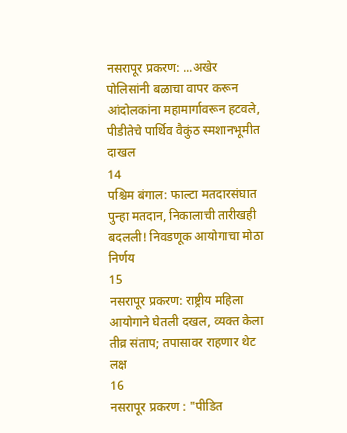नसरापूर प्रकरण: ...अखेर पोलिसांनी बळाचा वापर करून आंदोलकांना महामार्गावरून हटवले, पीडीतेचे पार्थिव वैकुंठ स्मशानभूमीत दाखल
14
पश्चिम बंगाल: फाल्टा मतदारसंघात पुन्हा मतदान, निकालाची तारीखही बदलली! निवडणूक आयोगाचा मोठा निर्णय
15
नसरापूर प्रकरण: राष्ट्रीय महिला आयोगाने घेतली दखल, व्यक्त केला तीव्र संताप; तपासावर राहणार थेट लक्ष
16
नसरापूर प्रकरण : "पीडित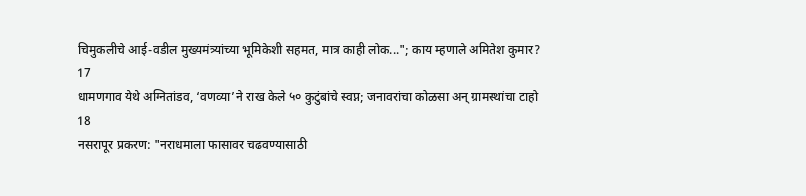चिमुकलीचे आई-वडील मुख्यमंत्र्यांच्या भूमिकेशी सहमत, मात्र काही लोक..."; काय म्हणाले अमितेश कुमार?
17
धामणगाव येथे अग्नितांडव, ‘वणव्या’ने राख केले ५० कुटुंबांचे स्वप्न; जनावरांचा कोळसा अन् ग्रामस्थांचा टाहो
18
नसरापूर प्रकरण: "नराधमाला फासावर चढवण्यासाठी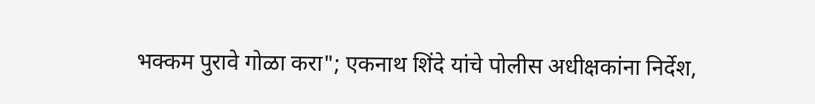भक्कम पुरावे गोळा करा"; एकनाथ शिंदे यांचे पोलीस अधीक्षकांना निर्देश,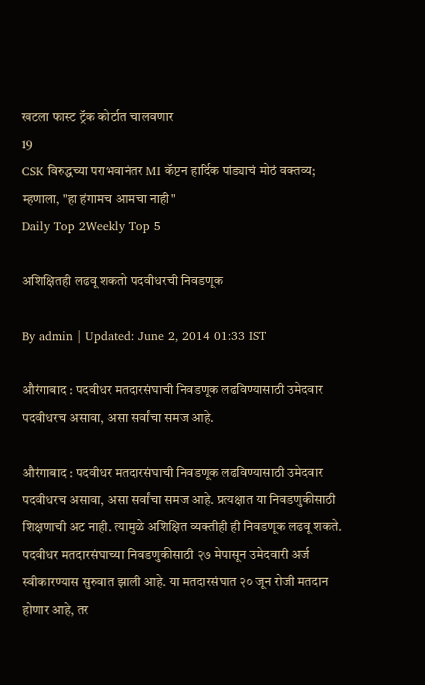खटला फास्ट ट्रॅक कोर्टात चालवणार
19
CSK विरुद्धच्या पराभवानंतर MI कॅप्टन हार्दिक पांड्याचं मोठं वक्तव्य; म्हणाला, "हा हंगामच आमचा नाही"
Daily Top 2Weekly Top 5

अशिक्षितही लढवू शकतो पदवीधरची निवडणूक

By admin | Updated: June 2, 2014 01:33 IST

औरंगाबाद : पदवीधर मतदारसंघाची निवडणूक लढविण्यासाठी उमेदवार पदवीधरच असावा, असा सर्वांचा समज आहे.

औरंगाबाद : पदवीधर मतदारसंघाची निवडणूक लढविण्यासाठी उमेदवार पदवीधरच असावा, असा सर्वांचा समज आहे. प्रत्यक्षात या निवडणुकीसाठी शिक्षणाची अट नाही. त्यामुळे अशिक्षित व्यक्तीही ही निवडणूक लढवू शकते. पदवीधर मतदारसंघाच्या निवडणुकीसाठी २७ मेपासून उमेदवारी अर्ज स्वीकारण्यास सुरुवात झाली आहे. या मतदारसंघात २० जून रोजी मतदान होणार आहे, तर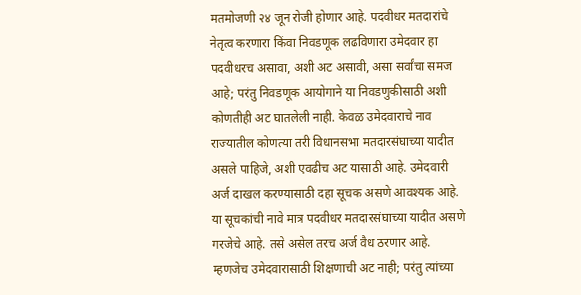मतमोजणी २४ जून रोजी होणार आहे. पदवीधर मतदारांचे नेतृत्व करणारा किंवा निवडणूक लढविणारा उमेदवार हा पदवीधरच असावा, अशी अट असावी, असा सर्वांचा समज आहे; परंतु निवडणूक आयोगाने या निवडणुकीसाठी अशी कोणतीही अट घातलेली नाही. केवळ उमेदवाराचे नाव राज्यातील कोणत्या तरी विधानसभा मतदारसंघाच्या यादीत असले पाहिजे, अशी एवढीच अट यासाठी आहे. उमेदवारी अर्ज दाखल करण्यासाठी दहा सूचक असणे आवश्यक आहे. या सूचकांची नावे मात्र पदवीधर मतदारसंघाच्या यादीत असणे गरजेचे आहे. तसे असेल तरच अर्ज वैध ठरणार आहे. म्हणजेच उमेदवारासाठी शिक्षणाची अट नाही; परंतु त्यांच्या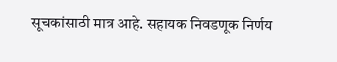सूचकांसाठी मात्र आहे. सहायक निवडणूक निर्णय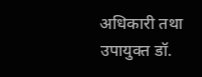अधिकारी तथा उपायुक्त डॉ.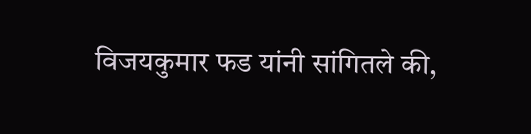विजयकुमार फड यांनी सांगितले की,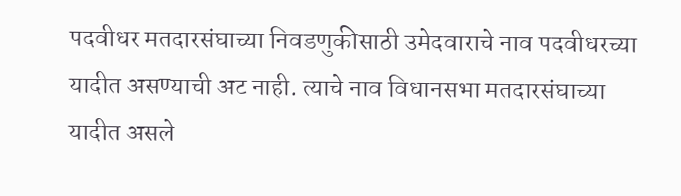पदवीधर मतदारसंघाच्या निवडणुकीसाठी उमेदवाराचे नाव पदवीधरच्या यादीत असण्याची अट नाही. त्याचे नाव विधानसभा मतदारसंघाच्या यादीत असले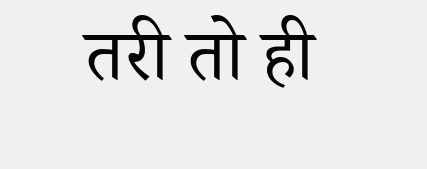तरी तो ही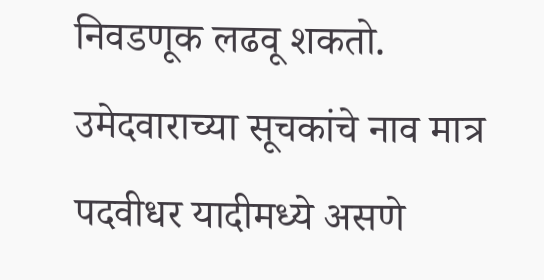निवडणूक लढवू शकतो. उमेदवाराच्या सूचकांचे नाव मात्र पदवीधर यादीमध्ये असणे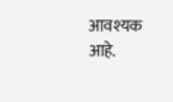आवश्यक आहे.